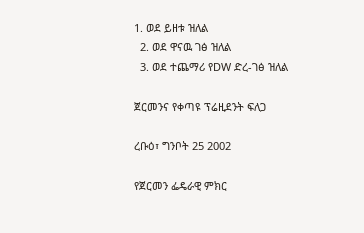1. ወደ ይዘቱ ዝለል
  2. ወደ ዋናዉ ገፅ ዝለል
  3. ወደ ተጨማሪ የDW ድረ-ገፅ ዝለል

ጀርመንና የቀጣዩ ፕሬዚደንት ፍለጋ

ረቡዕ፣ ግንቦት 25 2002

የጀርመን ፌዴራዊ ምክር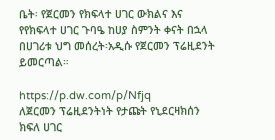ቤት፡ የጀርመን የክፍላተ ሀገር ውክልና እና የየክፍላተ ሀገር ጉባዔ ከሀያ ስምንት ቀናት በኋላ በሀገሪቱ ህግ መሰረት፡አዲሱ የጀርመን ፕሬዚደንት ይመርጣል።

https://p.dw.com/p/Nfjq
ለጀርመን ፕሬዚደንትነት የታጩት የኒደርዛክሰን ክፍለ ሀገር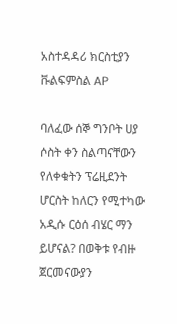አስተዳዳሪ ክርስቲያን ቩልፍምስል AP

ባለፈው ሰኞ ግንቦት ሀያ ሶስት ቀን ስልጣናቸውን የለቀቁትን ፕሬዚደንት ሆርስት ከለርን የሚተካው አዲሱ ርዕሰ ብሄር ማን ይሆናል? በወቅቱ የብዙ ጀርመናውያን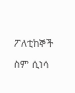ፖለቲከኞች ስም ሲነሳ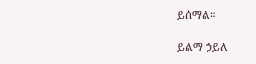ይሰማል።

ይልማ ኃይለ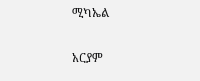ሚካኤል

አርያም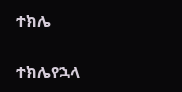ተክሌ

ተክሌየኋላ